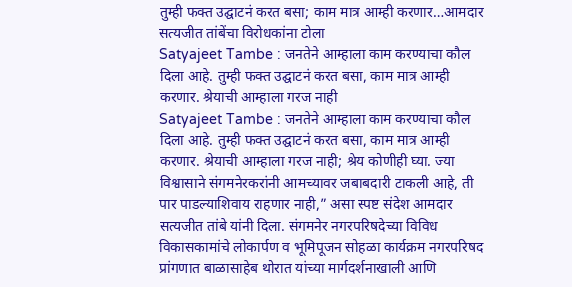तुम्ही फक्त उद्घाटनं करत बसा; काम मात्र आम्ही करणार…आमदार सत्यजीत तांबेंचा विरोधकांना टोला
Satyajeet Tambe : जनतेने आम्हाला काम करण्याचा कौल दिला आहे. तुम्ही फक्त उद्घाटनं करत बसा, काम मात्र आम्ही करणार. श्रेयाची आम्हाला गरज नाही
Satyajeet Tambe : जनतेने आम्हाला काम करण्याचा कौल दिला आहे. तुम्ही फक्त उद्घाटनं करत बसा, काम मात्र आम्ही करणार. श्रेयाची आम्हाला गरज नाही; श्रेय कोणीही घ्या. ज्या विश्वासाने संगमनेरकरांनी आमच्यावर जबाबदारी टाकली आहे, ती पार पाडल्याशिवाय राहणार नाही,” असा स्पष्ट संदेश आमदार सत्यजीत तांबे यांनी दिला. संगमनेर नगरपरिषदेच्या विविध विकासकामांचे लोकार्पण व भूमिपूजन सोहळा कार्यक्रम नगरपरिषद प्रांगणात बाळासाहेब थोरात यांच्या मार्गदर्शनाखाली आणि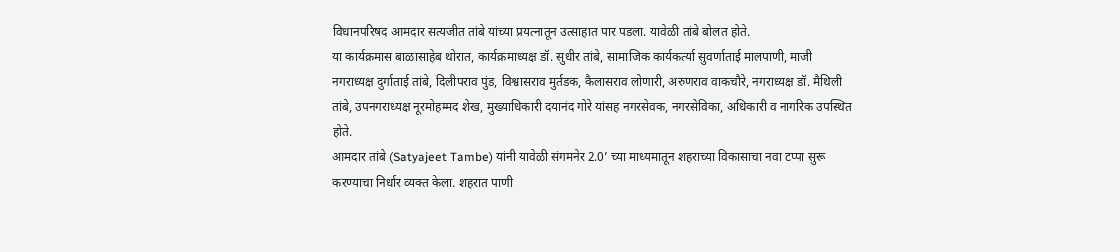विधानपरिषद आमदार सत्यजीत तांबे यांच्या प्रयत्नातून उत्साहात पार पडला. यावेळी तांबे बोलत होते.
या कार्यक्रमास बाळासाहेब थोरात, कार्यक्रमाध्यक्ष डॉ. सुधीर तांबे, सामाजिक कार्यकर्त्या सुवर्णाताई मालपाणी, माजी नगराध्यक्ष दुर्गाताई तांबे, दिलीपराव पुंड, विश्वासराव मुर्तडक, कैलासराव लोणारी, अरुणराव वाकचौरे, नगराध्यक्ष डॉ. मैथिली तांबे, उपनगराध्यक्ष नूरमोहम्मद शेख, मुख्याधिकारी दयानंद गोरे यांसह नगरसेवक, नगरसेविका, अधिकारी व नागरिक उपस्थित होते.
आमदार तांबे (Satyajeet Tambe) यांनी यावेळी संगमनेर 2.0’ च्या माध्यमातून शहराच्या विकासाचा नवा टप्पा सुरू करण्याचा निर्धार व्यक्त केला. शहरात पाणी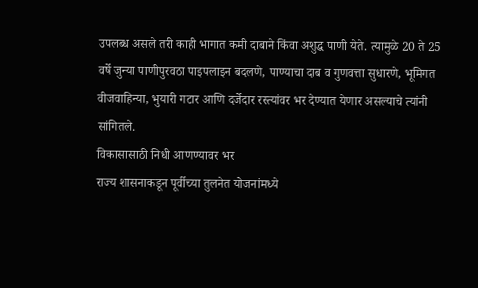उपलब्ध असले तरी काही भागात कमी दाबाने किंवा अशुद्ध पाणी येते. त्यामुळे 20 ते 25 वर्षे जुन्या पाणीपुरवठा पाइपलाइन बदलणे, पाण्याचा दाब व गुणवत्ता सुधारणे, भूमिगत वीजवाहिन्या, भुयारी गटार आणि दर्जेदार रस्त्यांवर भर देण्यात येणार असल्याचे त्यांनी सांगितले.
विकासासाठी निधी आणण्यावर भर
राज्य शासनाकडून पूर्वीच्या तुलनेत योजनांमध्ये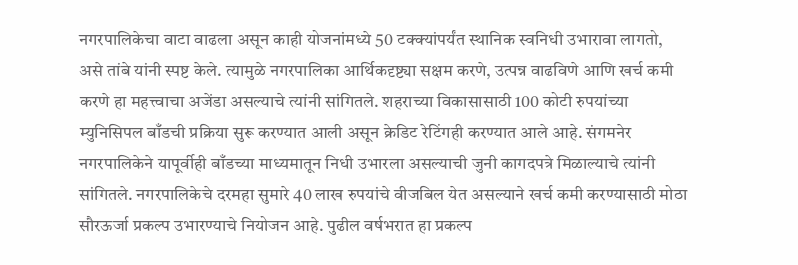नगरपालिकेचा वाटा वाढला असून काही योजनांमध्ये 50 टक्क्यांपर्यंत स्थानिक स्वनिधी उभारावा लागतो, असे तांबे यांनी स्पष्ट केले. त्यामुळे नगरपालिका आर्थिकदृष्ट्या सक्षम करणे, उत्पन्न वाढविणे आणि खर्च कमी करणे हा महत्त्वाचा अजेंडा असल्याचे त्यांनी सांगितले. शहराच्या विकासासाठी 100 कोटी रुपयांच्या म्युनिसिपल बाँडची प्रक्रिया सुरू करण्यात आली असून क्रेडिट रेटिंगही करण्यात आले आहे. संगमनेर नगरपालिकेने यापूर्वीही बाँडच्या माध्यमातून निधी उभारला असल्याची जुनी कागदपत्रे मिळाल्याचे त्यांनी सांगितले. नगरपालिकेचे दरमहा सुमारे 40 लाख रुपयांचे वीजबिल येत असल्याने खर्च कमी करण्यासाठी मोठा सौरऊर्जा प्रकल्प उभारण्याचे नियोजन आहे. पुढील वर्षभरात हा प्रकल्प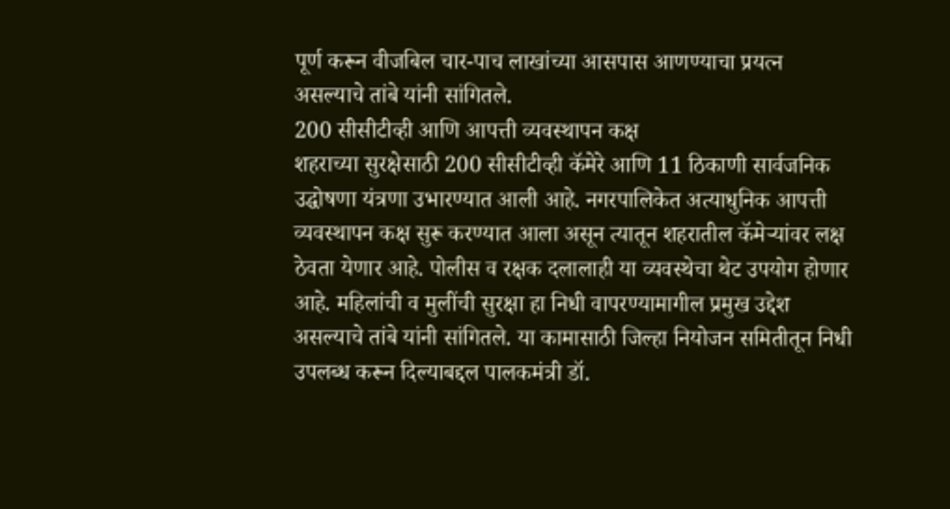पूर्ण करून वीजबिल चार-पाच लाखांच्या आसपास आणण्याचा प्रयत्न असल्याचे तांबे यांनी सांगितले.
200 सीसीटीव्ही आणि आपत्ती व्यवस्थापन कक्ष
शहराच्या सुरक्षेसाठी 200 सीसीटीव्ही कॅमेरे आणि 11 ठिकाणी सार्वजनिक उद्घोषणा यंत्रणा उभारण्यात आली आहे. नगरपालिकेत अत्याधुनिक आपत्ती व्यवस्थापन कक्ष सुरू करण्यात आला असून त्यातून शहरातील कॅमेऱ्यांवर लक्ष ठेवता येणार आहे. पोलीस व रक्षक दलालाही या व्यवस्थेचा थेट उपयोग होणार आहे. महिलांची व मुलींची सुरक्षा हा निधी वापरण्यामागील प्रमुख उद्देश असल्याचे तांबे यांनी सांगितले. या कामासाठी जिल्हा नियोजन समितीतून निधी उपलब्ध करून दिल्याबद्दल पालकमंत्री डॉ.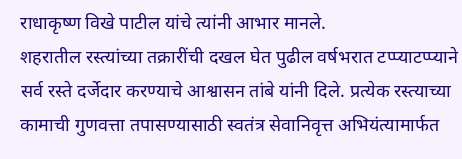राधाकृष्ण विखे पाटील यांचे त्यांनी आभार मानले.
शहरातील रस्त्यांच्या तक्रारींची दखल घेत पुढील वर्षभरात टप्प्याटप्प्याने सर्व रस्ते दर्जेदार करण्याचे आश्वासन तांबे यांनी दिले. प्रत्येक रस्त्याच्या कामाची गुणवत्ता तपासण्यासाठी स्वतंत्र सेवानिवृत्त अभियंत्यामार्फत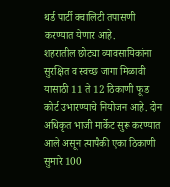थर्ड पार्टी क्वालिटी तपासणी करण्यात येणार आहे.
शहरातील छोट्या व्यावसायिकांना सुरक्षित व स्वच्छ जागा मिळावी यासाठी 11 ते 12 ठिकाणी फूड कोर्ट उभारण्याचे नियोजन आहे. दोन अधिकृत भाजी मार्केट सुरू करण्यात आले असून त्यापैकी एका ठिकाणी सुमारे 100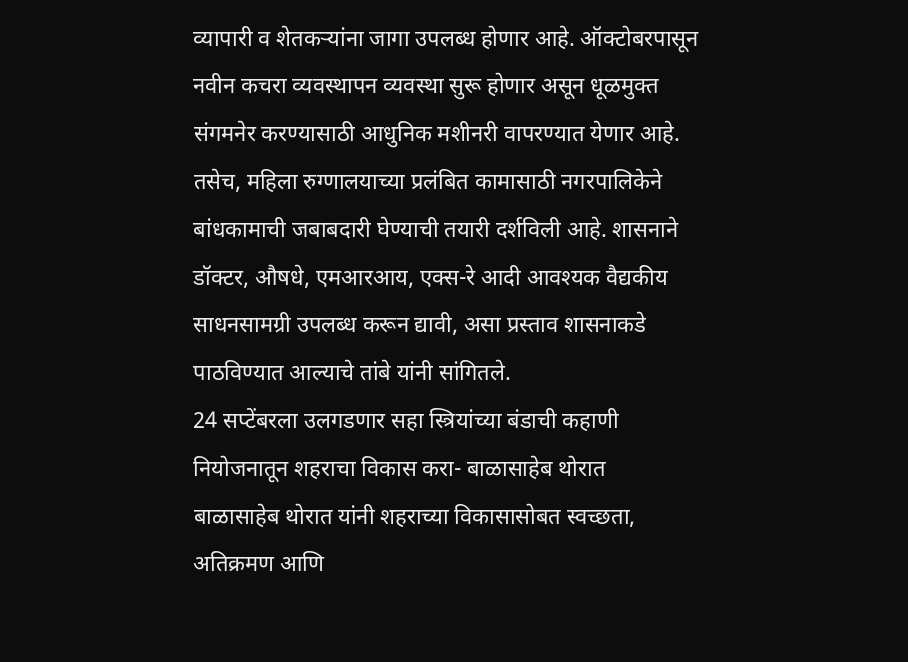व्यापारी व शेतकऱ्यांना जागा उपलब्ध होणार आहे. ऑक्टोबरपासून नवीन कचरा व्यवस्थापन व्यवस्था सुरू होणार असून धूळमुक्त संगमनेर करण्यासाठी आधुनिक मशीनरी वापरण्यात येणार आहे.
तसेच, महिला रुग्णालयाच्या प्रलंबित कामासाठी नगरपालिकेने बांधकामाची जबाबदारी घेण्याची तयारी दर्शविली आहे. शासनाने डॉक्टर, औषधे, एमआरआय, एक्स-रे आदी आवश्यक वैद्यकीय साधनसामग्री उपलब्ध करून द्यावी, असा प्रस्ताव शासनाकडे पाठविण्यात आल्याचे तांबे यांनी सांगितले.
24 सप्टेंबरला उलगडणार सहा स्त्रियांच्या बंडाची कहाणी
नियोजनातून शहराचा विकास करा- बाळासाहेब थोरात
बाळासाहेब थोरात यांनी शहराच्या विकासासोबत स्वच्छता, अतिक्रमण आणि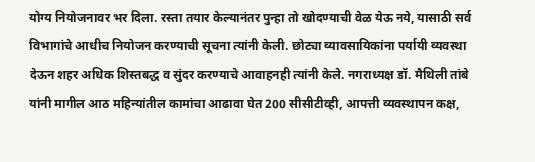योग्य नियोजनावर भर दिला. रस्ता तयार केल्यानंतर पुन्हा तो खोदण्याची वेळ येऊ नये, यासाठी सर्व विभागांचे आधीच नियोजन करण्याची सूचना त्यांनी केली. छोट्या व्यावसायिकांना पर्यायी व्यवस्था देऊन शहर अधिक शिस्तबद्ध व सुंदर करण्याचे आवाहनही त्यांनी केले. नगराध्यक्ष डॉ. मैथिली तांबे यांनी मागील आठ महिन्यांतील कामांचा आढावा घेत 200 सीसीटीव्ही, आपत्ती व्यवस्थापन कक्ष,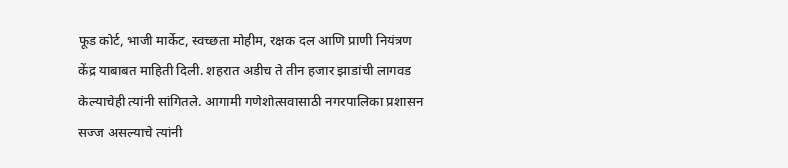फूड कोर्ट, भाजी मार्केट, स्वच्छता मोहीम, रक्षक दल आणि प्राणी नियंत्रण केंद्र याबाबत माहिती दिली. शहरात अडीच ते तीन हजार झाडांची लागवड केल्याचेही त्यांनी सांगितले. आगामी गणेशोत्सवासाठी नगरपालिका प्रशासन सज्ज असल्याचे त्यांनी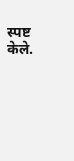स्पष्ट केले.